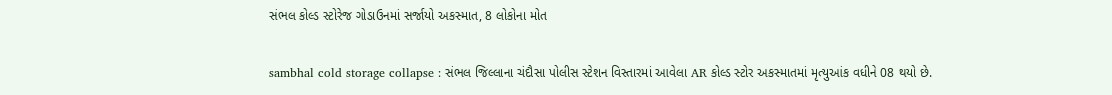સંભલ કોલ્ડ સ્ટોરેજ ગોડાઉનમાં સર્જાયો અકસ્માત, 8 લોકોના મોત

sambhal cold storage collapse : સંભલ જિલ્લાના ચંદૌસા પોલીસ સ્ટેશન વિસ્તારમાં આવેલા AR કોલ્ડ સ્ટોર અકસ્માતમાં મૃત્યુઆંક વધીને 08 થયો છે.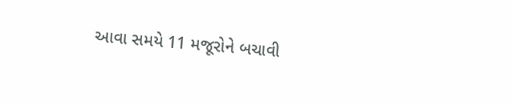આવા સમયે 11 મજૂરોને બચાવી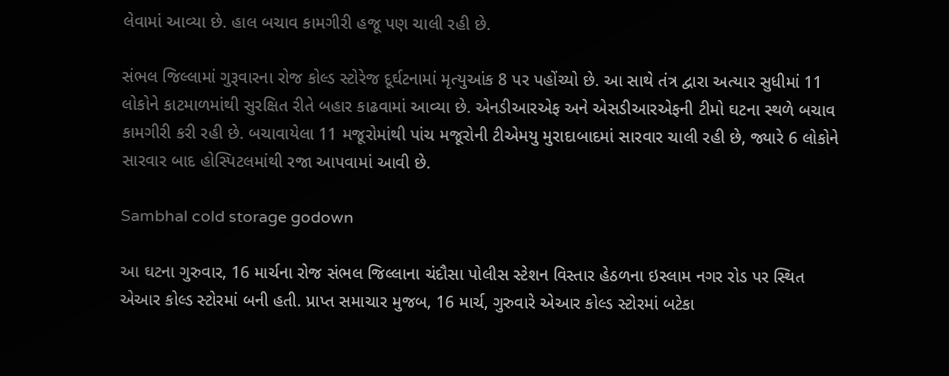લેવામાં આવ્યા છે. હાલ બચાવ કામગીરી હજૂ પણ ચાલી રહી છે.

સંભલ જિલ્લામાં ગુરૂવારના રોજ કોલ્ડ સ્ટોરેજ દૂર્ઘટનામાં મૃત્યુઆંક 8 પર પહોંચ્યો છે. આ સાથે તંત્ર દ્વારા અત્યાર સુધીમાં 11 લોકોને કાટમાળમાંથી સુરક્ષિત રીતે બહાર કાઢવામાં આવ્યા છે. એનડીઆરએફ અને એસડીઆરએફની ટીમો ઘટના સ્થળે બચાવ કામગીરી કરી રહી છે. બચાવાયેલા 11 મજૂરોમાંથી પાંચ મજૂરોની ટીએમયુ મુરાદાબાદમાં સારવાર ચાલી રહી છે, જ્યારે 6 લોકોને સારવાર બાદ હોસ્પિટલમાંથી રજા આપવામાં આવી છે.

Sambhal cold storage godown

આ ઘટના ગુરુવાર, 16 માર્ચના રોજ સંભલ જિલ્લાના ચંદૌસા પોલીસ સ્ટેશન વિસ્તાર હેઠળના ઇસ્લામ નગર રોડ પર સ્થિત એઆર કોલ્ડ સ્ટોરમાં બની હતી. પ્રાપ્ત સમાચાર મુજબ, 16 માર્ચ, ગુરુવારે એઆર કોલ્ડ સ્ટોરમાં બટેકા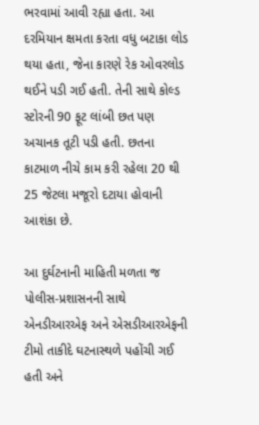ભરવામાં આવી રહ્યા હતા. આ દરમિયાન ક્ષમતા કરતા વધુ બટાકા લોડ થયા હતા, જેના કારણે રેક ઓવરલોડ થઈને પડી ગઈ હતી. તેની સાથે કોલ્ડ સ્ટોરની 90 ફૂટ લાંબી છત પણ અચાનક તૂટી પડી હતી. છતના કાટમાળ નીચે કામ કરી રહેલા 20 થી 25 જેટલા મજૂરો દટાયા હોવાની આશંકા છે.

આ દુર્ઘટનાની માહિતી મળતા જ પોલીસ-પ્રશાસનની સાથે એનડીઆરએફ અને એસડીઆરએફની ટીમો તાકીદે ઘટનાસ્થળે પહોંચી ગઈ હતી અને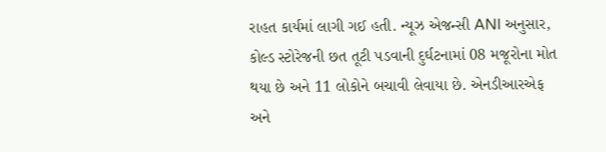રાહત કાર્યમાં લાગી ગઈ હતી. ન્યૂઝ એજન્સી ANI અનુસાર, કોલ્ડ સ્ટોરેજની છત તૂટી પડવાની દુર્ઘટનામાં 08 મજૂરોના મોત થયા છે અને 11 લોકોને બચાવી લેવાયા છે. એનડીઆરએફ અને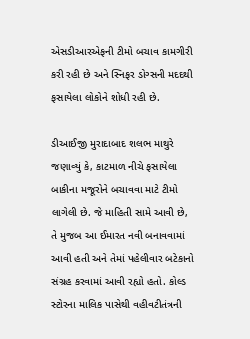એસડીઆરએફની ટીમો બચાવ કામગીરી કરી રહી છે અને સ્નિફર ડોગ્સની મદદથી ફસાયેલા લોકોને શોધી રહી છે.

ડીઆઈજી મુરાદાબાદ શલભ માથુરે જણાવ્યું કે, કાટમાળ નીચે ફસાયેલા બાકીના મજૂરોને બચાવવા માટે ટીમો લાગેલી છે. જે માહિતી સામે આવી છે, તે મુજબ આ ઈમારત નવી બનાવવામાં આવી હતી અને તેમાં પહેલીવાર બટેકાનો સંગ્રહ કરવામાં આવી રહ્યો હતો. કોલ્ડ સ્ટોરના માલિક પાસેથી વહીવટીતંત્રની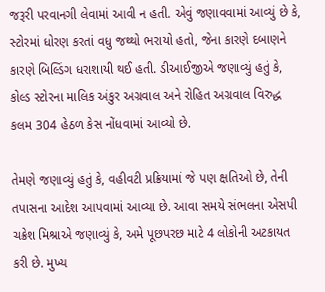જરૂરી પરવાનગી લેવામાં આવી ન હતી. એવું જણાવવામાં આવ્યું છે કે, સ્ટોરમાં ધોરણ કરતાં વધુ જથ્થો ભરાયો હતો, જેના કારણે દબાણને કારણે બિલ્ડિંગ ધરાશાયી થઈ હતી. ડીઆઈજીએ જણાવ્યું હતું કે, કોલ્ડ સ્ટોરના માલિક અંકુર અગ્રવાલ અને રોહિત અગ્રવાલ વિરુદ્ધ કલમ 304 હેઠળ કેસ નોંધવામાં આવ્યો છે.

તેમણે જણાવ્યું હતું કે, વહીવટી પ્રક્રિયામાં જે પણ ક્ષતિઓ છે, તેની તપાસના આદેશ આપવામાં આવ્યા છે. આવા સમયે સંભલના એસપી ચક્રેશ મિશ્રાએ જણાવ્યું કે, અમે પૂછપરછ માટે 4 લોકોની અટકાયત કરી છે. મુખ્ય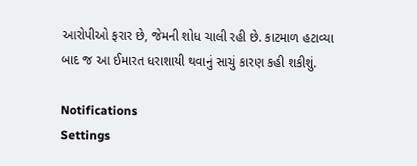આરોપીઓ ફરાર છે, જેમની શોધ ચાલી રહી છે. કાટમાળ હટાવ્યા બાદ જ આ ઈમારત ધરાશાયી થવાનું સાચું કારણ કહી શકીશું.

Notifications
Settings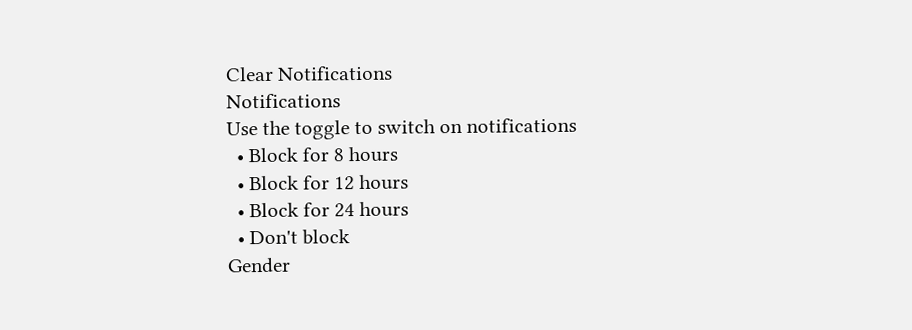Clear Notifications
Notifications
Use the toggle to switch on notifications
  • Block for 8 hours
  • Block for 12 hours
  • Block for 24 hours
  • Don't block
Gender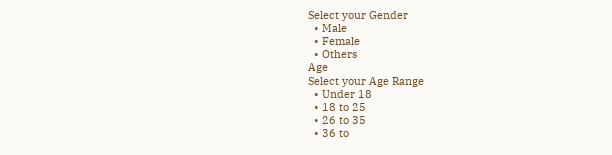Select your Gender
  • Male
  • Female
  • Others
Age
Select your Age Range
  • Under 18
  • 18 to 25
  • 26 to 35
  • 36 to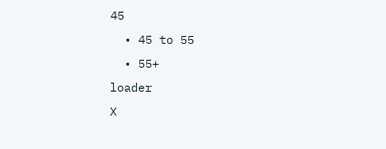45
  • 45 to 55
  • 55+
loader
X